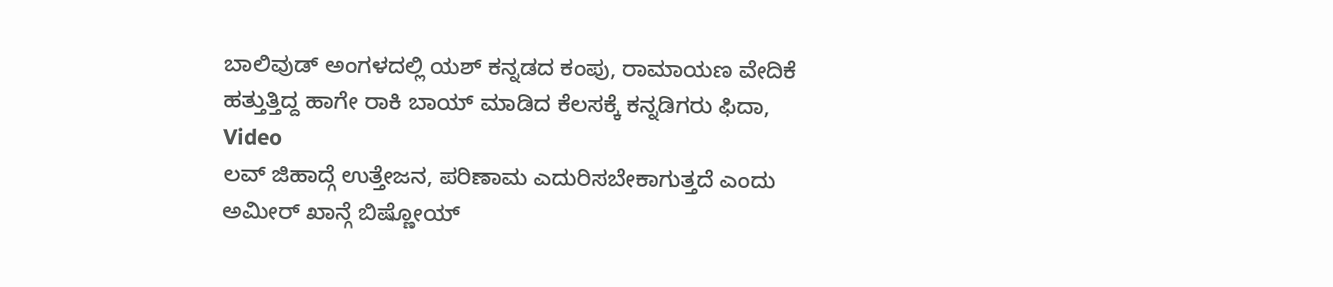ಬಾಲಿವುಡ್ ಅಂಗಳದಲ್ಲಿ ಯಶ್ ಕನ್ನಡದ ಕಂಪು, ರಾಮಾಯಣ ವೇದಿಕೆ ಹತ್ತುತ್ತಿದ್ದ ಹಾಗೇ ರಾಕಿ ಬಾಯ್ ಮಾಡಿದ ಕೆಲಸಕ್ಕೆ ಕನ್ನಡಿಗರು ಫಿದಾ, Video
ಲವ್ ಜಿಹಾದ್ಗೆ ಉತ್ತೇಜನ, ಪರಿಣಾಮ ಎದುರಿಸಬೇಕಾಗುತ್ತದೆ ಎಂದು ಅಮೀರ್ ಖಾನ್ಗೆ ಬಿಷ್ಣೋಯ್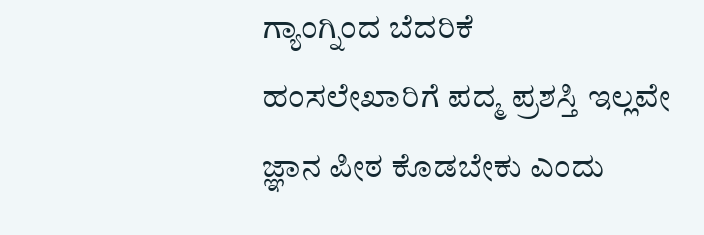ಗ್ಯಾಂಗ್ನಿಂದ ಬೆದರಿಕೆ
ಹಂಸಲೇಖಾರಿಗೆ ಪದ್ಮ ಪ್ರಶಸ್ತಿ ಇಲ್ಲವೇ ಜ್ಞಾನ ಪೀಠ ಕೊಡಬೇಕು ಎಂದು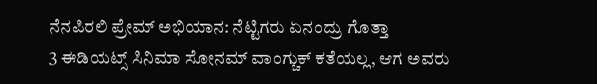ನೆನಪಿರಲಿ ಪ್ರೇಮ್ ಅಭಿಯಾನ: ನೆಟ್ಟಿಗರು ಏನಂದ್ರು ಗೊತ್ತಾ
3 ಈಡಿಯಟ್ಸ್ ಸಿನಿಮಾ ಸೋನಮ್ ವಾಂಗ್ಚುಕ್ ಕತೆಯಲ್ಲ, ಆಗ ಅವರು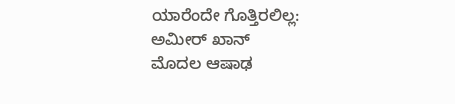ಯಾರೆಂದೇ ಗೊತ್ತಿರಲಿಲ್ಲ: ಅಮೀರ್ ಖಾನ್
ಮೊದಲ ಆಷಾಢ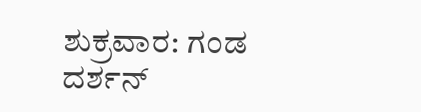ಶುಕ್ರವಾರ: ಗಂಡ ದರ್ಶನ್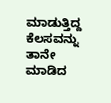ಮಾಡುತ್ತಿದ್ದ ಕೆಲಸವನ್ನು ತಾನೇ ಮಾಡಿದ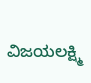ವಿಜಯಲಕ್ಷ್ಮಿ